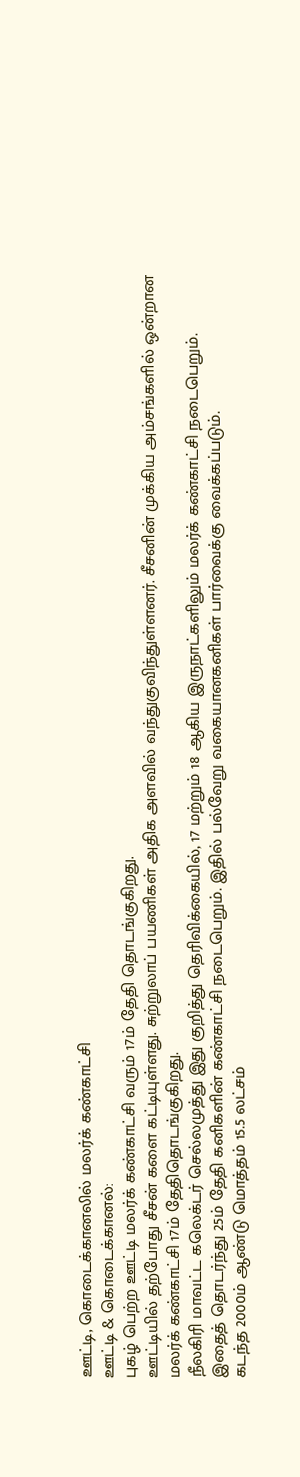ஊட்டி, கொடைக்கானலில் மலர்க் கண்காட்சி
ஊட்டி & கொடைக்கானல்:
புகழ் பெற்ற ஊட்டி மலர்க் கண்காட்சி வரும் 17ம் தேதி தொடங்குகிறது.
ஊட்டியில் தற்போது சீசன் களை கட்டியுள்ளது. சுற்றுலாப் பயணிகள் அதிக அளவில் வந்துகுவிந்துள்ளனர். சீசனின் முக்கிய அம்சங்களில் ஒன்றான மலர்க் கண்காட்சி 17ம் தேதிதொடங்குகிறது.
நீலகிரி மாவட்ட கலெக்டர் செல்லமுத்து இது குறித்து தெரிவிக்கையில், 17 மற்றும் 18 ஆகிய இருநாட்களிலும் மலர்க் கண்காட்சி நடைபெறும்.
இதைத் தொடர்ந்து 25ம் தேதி கனிகளின் கண்காட்சி நடைபெறும். இதில் பல்வேறு வகையானகனிகள் பார்வைக்கு வைக்கப்படும்.
கடந்த 2000ம் ஆண்டு மொத்தம் 15.5 லட்சம்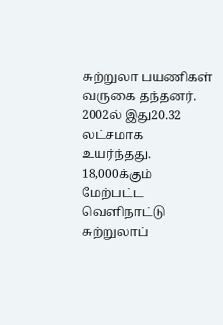சுற்றுலா பயணிகள் வருகை தந்தனர். 2002ல் இது20.32 லட்சமாக உயர்ந்தது. 18,000க்கும் மேற்பட்ட வெளிநாட்டு சுற்றுலாப்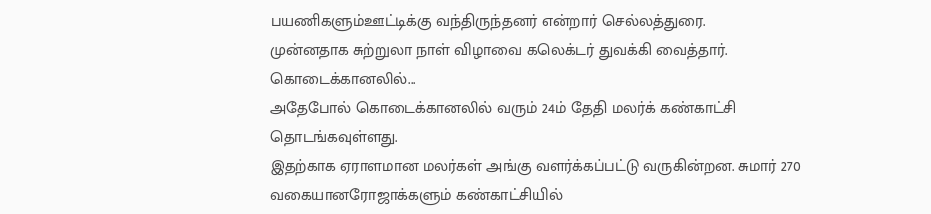பயணிகளும்ஊட்டிக்கு வந்திருந்தனர் என்றார் செல்லத்துரை.
முன்னதாக சுற்றுலா நாள் விழாவை கலெக்டர் துவக்கி வைத்தார்.
கொடைக்கானலில்...
அதேபோல் கொடைக்கானலில் வரும் 24ம் தேதி மலர்க் கண்காட்சி தொடங்கவுள்ளது.
இதற்காக ஏராளமான மலர்கள் அங்கு வளர்க்கப்பட்டு வருகின்றன. சுமார் 270 வகையானரோஜாக்களும் கண்காட்சியில்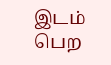இடம் பெற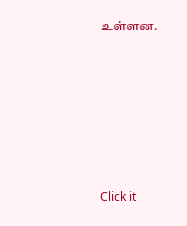உள்ளன.












Click it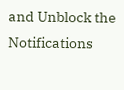and Unblock the Notifications